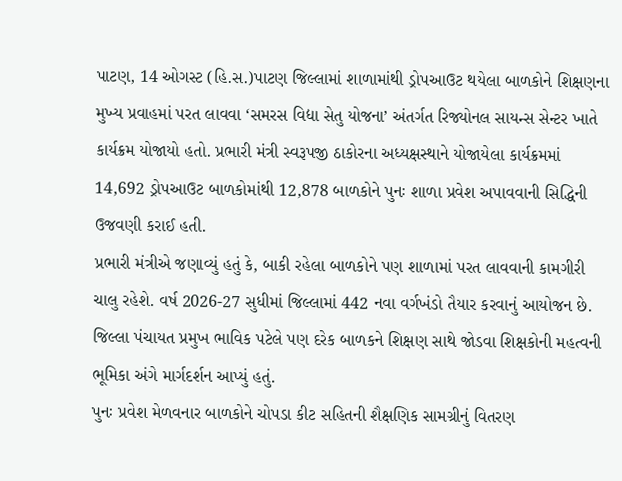પાટણ, 14 ઓગસ્ટ (હિ.સ.)પાટણ જિલ્લામાં શાળામાંથી ડ્રોપઆઉટ થયેલા બાળકોને શિક્ષણના મુખ્ય પ્રવાહમાં પરત લાવવા ‘સમરસ વિદ્યા સેતુ યોજના’ અંતર્ગત રિજ્યોનલ સાયન્સ સેન્ટર ખાતે કાર્યક્રમ યોજાયો હતો. પ્રભારી મંત્રી સ્વરૂપજી ઠાકોરના અધ્યક્ષસ્થાને યોજાયેલા કાર્યક્રમમાં 14,692 ડ્રોપઆઉટ બાળકોમાંથી 12,878 બાળકોને પુનઃ શાળા પ્રવેશ અપાવવાની સિદ્ધિની ઉજવણી કરાઈ હતી.
પ્રભારી મંત્રીએ જણાવ્યું હતું કે, બાકી રહેલા બાળકોને પણ શાળામાં પરત લાવવાની કામગીરી ચાલુ રહેશે. વર્ષ 2026-27 સુધીમાં જિલ્લામાં 442 નવા વર્ગખંડો તૈયાર કરવાનું આયોજન છે. જિલ્લા પંચાયત પ્રમુખ ભાવિક પટેલે પણ દરેક બાળકને શિક્ષણ સાથે જોડવા શિક્ષકોની મહત્વની ભૂમિકા અંગે માર્ગદર્શન આપ્યું હતું.
પુનઃ પ્રવેશ મેળવનાર બાળકોને ચોપડા કીટ સહિતની શૈક્ષણિક સામગ્રીનું વિતરણ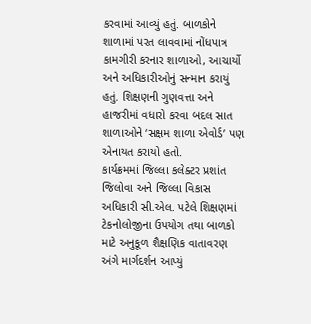કરવામાં આવ્યું હતું. બાળકોને શાળામાં પરત લાવવામાં નોંધપાત્ર કામગીરી કરનાર શાળાઓ, આચાર્યો અને અધિકારીઓનું સન્માન કરાયું હતું. શિક્ષણની ગુણવત્તા અને હાજરીમાં વધારો કરવા બદલ સાત શાળાઓને ‘સક્ષમ શાળા એવોર્ડ’ પણ એનાયત કરાયો હતો.
કાર્યક્રમમાં જિલ્લા કલેક્ટર પ્રશાંત જિલોવા અને જિલ્લા વિકાસ અધિકારી સી.એલ. પટેલે શિક્ષણમાં ટેકનોલોજીના ઉપયોગ તથા બાળકો માટે અનુકૂળ શૈક્ષણિક વાતાવરણ અંગે માર્ગદર્શન આપ્યું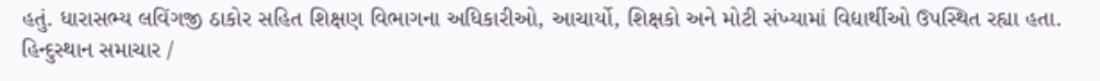હતું. ધારાસભ્ય લવિંગજી ઠાકોર સહિત શિક્ષણ વિભાગના અધિકારીઓ, આચાર્યો, શિક્ષકો અને મોટી સંખ્યામાં વિદ્યાર્થીઓ ઉપસ્થિત રહ્યા હતા.
હિન્દુસ્થાન સમાચાર /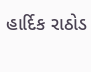હાર્દિક રાઠોડ